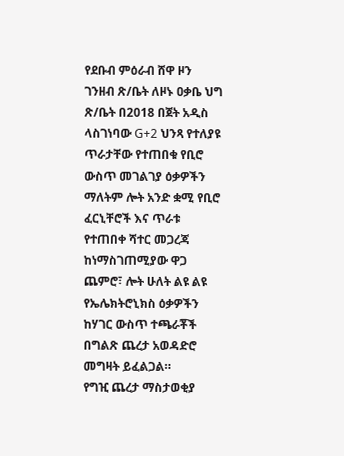የደቡብ ምዕራብ ሸዋ ዞን ገንዘብ ጽ/ቤት ለዞኑ ዐቃቤ ህግ ጽ/ቤት በ2018 በጀት አዲስ ላስገነባው G+2 ህንጻ የተለያዩ ጥራታቸው የተጠበቁ የቢሮ ውስጥ መገልገያ ዕቃዎችን ማለትም ሎት አንድ ቋሚ የቢሮ ፈርኒቸሮች እና ጥራቱ የተጠበቀ ሻተር መጋረጃ ከነማስገጠሚያው ዋጋ ጨምሮ፣ ሎት ሁለት ልዩ ልዩ የኤሌክትሮኒክስ ዕቃዎችን ከሃገር ውስጥ ተጫራቾች በግልጽ ጨረታ አወዳድሮ መግዛት ይፈልጋል።
የግዢ ጨረታ ማስታወቂያ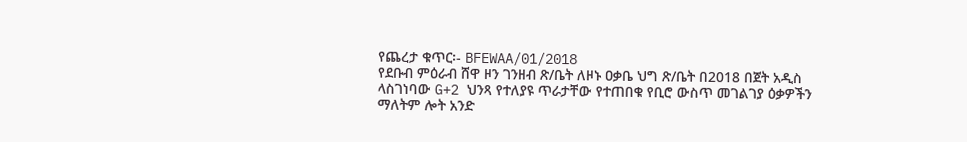የጨረታ ቁጥር፡- BFEWAA/01/2018
የደቡብ ምዕራብ ሸዋ ዞን ገንዘብ ጽ/ቤት ለዞኑ ዐቃቤ ህግ ጽ/ቤት በ2018 በጀት አዲስ ላስገነባው G+2 ህንጻ የተለያዩ ጥራታቸው የተጠበቁ የቢሮ ውስጥ መገልገያ ዕቃዎችን ማለትም ሎት አንድ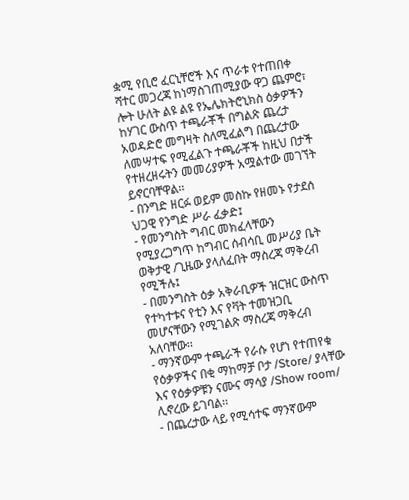ቋሚ የቢሮ ፈርኒቸሮች እና ጥራቱ የተጠበቀ ሻተር መጋረጃ ከነማስገጠሚያው ዋጋ ጨምሮ፣ ሎት ሁለት ልዩ ልዩ የኤሌክትሮኒክስ ዕቃዎችን ከሃገር ውስጥ ተጫራቾች በግልጽ ጨረታ አወዳድሮ መግዛት ስለሚፈልግ በጨረታው ለመሣተፍ የሚፈልጉ ተጫራቾች ከዚህ በታች የተዘረዘሩትን መመሪያዎች አሟልተው መገኘት ይኖርባቸዋል፡፡
- በንግድ ዘርፉ ወይም መስኩ የዘመኑ የታደሰ ህጋዊ የንግድ ሥራ ፈቃድ፤
- የመንግስት ግብር መክፈላቸውን የሚያረጋግጥ ከግብር ሰብሳቢ መሥሪያ ቤት ወቅታዊ /ጊዜው ያላለፈበት ማስረጃ ማቅረብ የሚችሉ፤
- በመንግስት ዕቃ አቅራቢዎች ዝርዝር ውስጥ የተካተቱና የቲን እና የቫት ተመዝጋቢ መሆናቸውን የሚገልጽ ማስረጃ ማቅረብ አለባቸው፡፡
- ማንኛውም ተጫራች የራሱ የሆነ የተጠየቁ የዕቃዎችና በቂ ማከማቻ ቦታ /Store/ ያላቸው እና የዕቃዎቹን ናሙና ማሳያ /Show room/ ሊኖረው ይገባል፡፡
- በጨረታው ላይ የሚሳተፍ ማንኛውም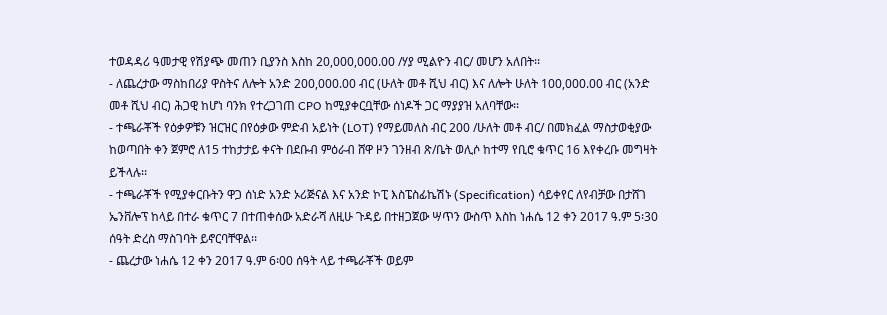ተወዳዳሪ ዓመታዊ የሽያጭ መጠን ቢያንስ እስከ 20,000,000.00 /ሃያ ሚልዮን ብር/ መሆን አለበት፡፡
- ለጨረታው ማስከበሪያ ዋስትና ለሎት አንድ 200,000.00 ብር (ሁለት መቶ ሺህ ብር) እና ለሎት ሁለት 100,000.00 ብር (አንድ መቶ ሺህ ብር) ሕጋዊ ከሆነ ባንክ የተረጋገጠ CPO ከሚያቀርቧቸው ሰነዶች ጋር ማያያዝ አለባቸው፡፡
- ተጫራቾች የዕቃዎቹን ዝርዝር በየዕቃው ምድብ አይነት (LOT) የማይመለስ ብር 200 /ሁለት መቶ ብር/ በመክፈል ማስታወቂያው ከወጣበት ቀን ጀምሮ ለ15 ተከታታይ ቀናት በደቡብ ምዕራብ ሸዋ ዞን ገንዘብ ጽ/ቤት ወሊሶ ከተማ የቢሮ ቁጥር 16 እየቀረቡ መግዛት ይችላሉ፡፡
- ተጫራቾች የሚያቀርቡትን ዋጋ ሰነድ አንድ ኦሪጅናል እና አንድ ኮፒ እስፔስፊኬሽኑ (Specification) ሳይቀየር ለየብቻው በታሸገ ኤንቨሎፕ ከላይ በተራ ቁጥር 7 በተጠቀሰው አድራሻ ለዚሁ ጉዳይ በተዘጋጀው ሣጥን ውስጥ እስከ ነሐሴ 12 ቀን 2017 ዓ.ም 5፡30 ሰዓት ድረስ ማስገባት ይኖርባቸዋል፡፡
- ጨረታው ነሐሴ 12 ቀን 2017 ዓ.ም 6፡00 ሰዓት ላይ ተጫራቾች ወይም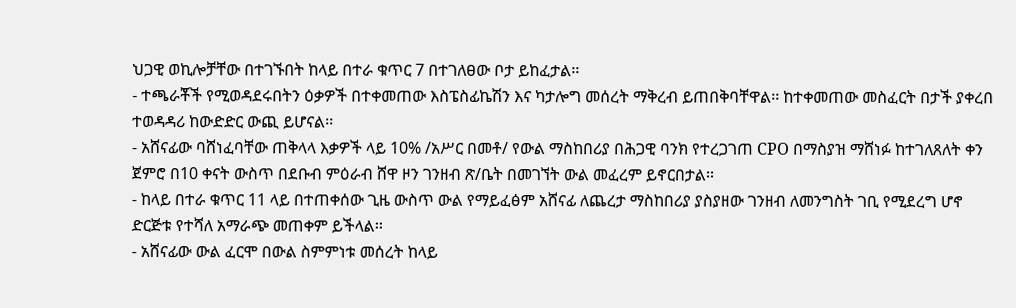ህጋዊ ወኪሎቻቸው በተገኙበት ከላይ በተራ ቁጥር 7 በተገለፀው ቦታ ይከፈታል፡፡
- ተጫራቾች የሚወዳደሩበትን ዕቃዎች በተቀመጠው እስፔስፊኬሽን እና ካታሎግ መሰረት ማቅረብ ይጠበቅባቸዋል፡፡ ከተቀመጠው መስፈርት በታች ያቀረበ ተወዳዳሪ ከውድድር ውጪ ይሆናል፡፡
- አሸናፊው ባሸነፈባቸው ጠቅላላ እቃዎች ላይ 10% /አሥር በመቶ/ የውል ማስከበሪያ በሕጋዊ ባንክ የተረጋገጠ CPO በማስያዝ ማሸነፉ ከተገለጸለት ቀን ጀምሮ በ10 ቀናት ውስጥ በደቡብ ምዕራብ ሸዋ ዞን ገንዘብ ጽ/ቤት በመገኘት ውል መፈረም ይኖርበታል፡፡
- ከላይ በተራ ቁጥር 11 ላይ በተጠቀሰው ጊዜ ውስጥ ውል የማይፈፅም አሸናፊ ለጨረታ ማስከበሪያ ያስያዘው ገንዘብ ለመንግስት ገቢ የሚደረግ ሆኖ ድርጅቱ የተሻለ አማራጭ መጠቀም ይችላል፡፡
- አሸናፊው ውል ፈርሞ በውል ስምምነቱ መሰረት ከላይ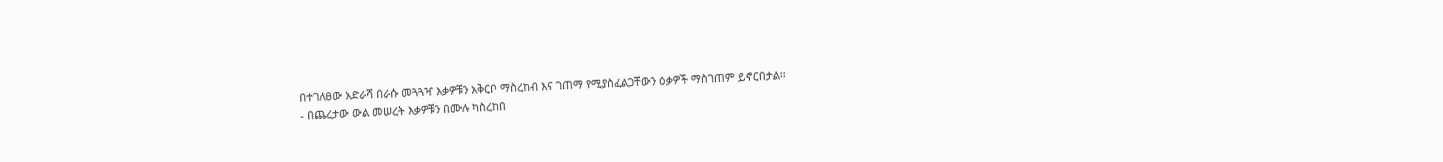በተገለፀው አድራሻ በራሱ መጓጓዣ እቃዎቹን አቅርቦ ማስረከብ እና ገጠማ የሚያስፈልጋቸውን ዕቃዎች ማስገጠም ይኖርበታል፡፡
- በጨረታው ውል መሠረት እቃዎቹን በሙሉ ካስረከበ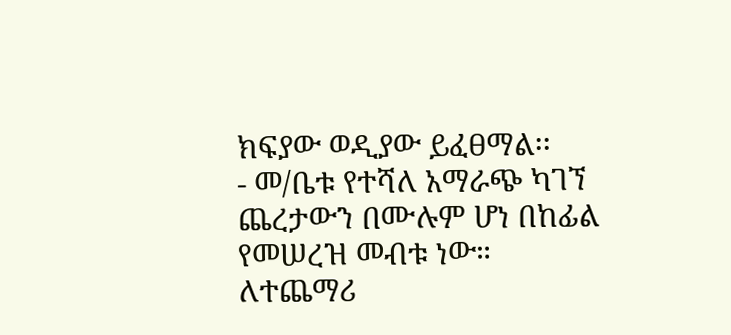ክፍያው ወዲያው ይፈፀማል፡፡
- መ/ቤቱ የተሻለ አማራጭ ካገኘ ጨረታውን በሙሉም ሆነ በከፊል የመሠረዝ መብቱ ነው።
ለተጨማሪ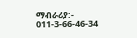ማብራሪያ:- 011-3-66-46-34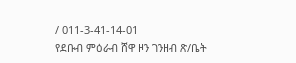/ 011-3-41-14-01
የደቡብ ምዕራብ ሸዋ ዞን ገንዘብ ጽ/ቤት